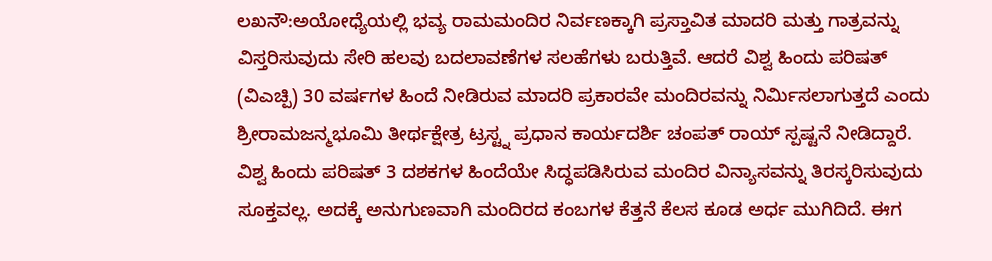ಲಖನೌ:ಅಯೋಧ್ಯೆಯಲ್ಲಿ ಭವ್ಯ ರಾಮಮಂದಿರ ನಿರ್ವಣಕ್ಕಾಗಿ ಪ್ರಸ್ತಾವಿತ ಮಾದರಿ ಮತ್ತು ಗಾತ್ರವನ್ನು ವಿಸ್ತರಿಸುವುದು ಸೇರಿ ಹಲವು ಬದಲಾವಣೆಗಳ ಸಲಹೆಗಳು ಬರುತ್ತಿವೆ. ಆದರೆ ವಿಶ್ವ ಹಿಂದು ಪರಿಷತ್ (ವಿಎಚ್ಪಿ) 30 ವರ್ಷಗಳ ಹಿಂದೆ ನೀಡಿರುವ ಮಾದರಿ ಪ್ರಕಾರವೇ ಮಂದಿರವನ್ನು ನಿರ್ವಿುಸಲಾಗುತ್ತದೆ ಎಂದು ಶ್ರೀರಾಮಜನ್ಮಭೂಮಿ ತೀರ್ಥಕ್ಷೇತ್ರ ಟ್ರಸ್ಟ್ನ ಪ್ರಧಾನ ಕಾರ್ಯದರ್ಶಿ ಚಂಪತ್ ರಾಯ್ ಸ್ಪಷ್ಟನೆ ನೀಡಿದ್ದಾರೆ.
ವಿಶ್ವ ಹಿಂದು ಪರಿಷತ್ 3 ದಶಕಗಳ ಹಿಂದೆಯೇ ಸಿದ್ಧಪಡಿಸಿರುವ ಮಂದಿರ ವಿನ್ಯಾಸವನ್ನು ತಿರಸ್ಕರಿಸುವುದು ಸೂಕ್ತವಲ್ಲ. ಅದಕ್ಕೆ ಅನುಗುಣವಾಗಿ ಮಂದಿರದ ಕಂಬಗಳ ಕೆತ್ತನೆ ಕೆಲಸ ಕೂಡ ಅರ್ಧ ಮುಗಿದಿದೆ. ಈಗ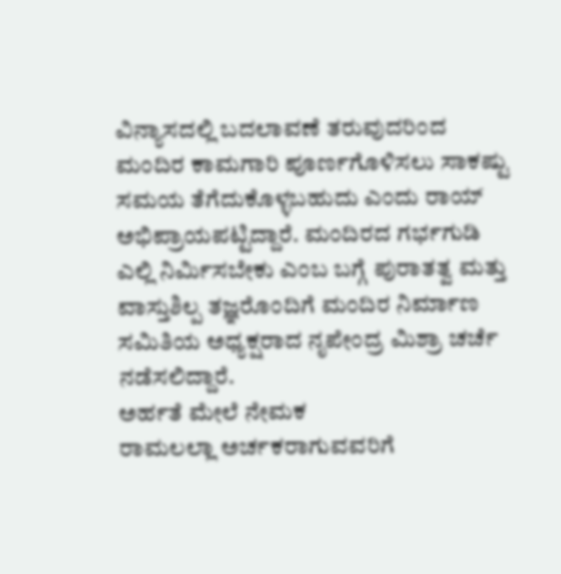ವಿನ್ಯಾಸದಲ್ಲಿ ಬದಲಾವಣೆ ತರುವುದರಿಂದ ಮಂದಿರ ಕಾಮಗಾರಿ ಪೂರ್ಣಗೊಳಿಸಲು ಸಾಕಷ್ಟು ಸಮಯ ತೆಗೆದುಕೊಳ್ಳಬಹುದು ಎಂದು ರಾಯ್ ಅಭಿಪ್ರಾಯಪಟ್ಟಿದ್ದಾರೆ. ಮಂದಿರದ ಗರ್ಭಗುಡಿ ಎಲ್ಲಿ ನಿರ್ವಿುಸಬೇಕು ಎಂಬ ಬಗ್ಗೆ ಪುರಾತತ್ವ ಮತ್ತು ವಾಸ್ತುಶಿಲ್ಪ ತಜ್ಞರೊಂದಿಗೆ ಮಂದಿರ ನಿರ್ಮಾಣ ಸಮಿತಿಯ ಅಧ್ಯಕ್ಷರಾದ ನೃಪೇಂದ್ರ ಮಿಶ್ರಾ ಚರ್ಚೆ ನಡೆಸಲಿದ್ದಾರೆ.
ಅರ್ಹತೆ ಮೇಲೆ ನೇಮಕ
ರಾಮಲಲ್ಲಾ ಅರ್ಚಕರಾಗುವವರಿಗೆ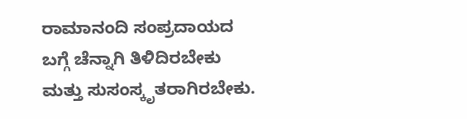ರಾಮಾನಂದಿ ಸಂಪ್ರದಾಯದ ಬಗ್ಗೆ ಚೆನ್ನಾಗಿ ತಿಳಿದಿರಬೇಕು ಮತ್ತು ಸುಸಂಸ್ಕೃತರಾಗಿರಬೇಕು.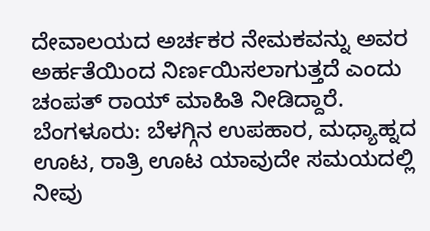ದೇವಾಲಯದ ಅರ್ಚಕರ ನೇಮಕವನ್ನು ಅವರ ಅರ್ಹತೆಯಿಂದ ನಿರ್ಣಯಿಸಲಾಗುತ್ತದೆ ಎಂದು ಚಂಪತ್ ರಾಯ್ ಮಾಹಿತಿ ನೀಡಿದ್ದಾರೆ.
ಬೆಂಗಳೂರು: ಬೆಳಗ್ಗಿನ ಉಪಹಾರ, ಮಧ್ಯಾಹ್ನದ ಊಟ, ರಾತ್ರಿ ಊಟ ಯಾವುದೇ ಸಮಯದಲ್ಲಿ ನೀವು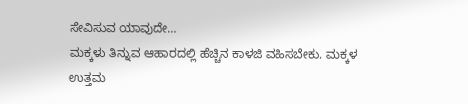ಸೇವಿಸುವ ಯಾವುದೇ…
ಮಕ್ಕಳು ತಿನ್ನುವ ಆಹಾರದಲ್ಲಿ ಹೆಚ್ಚಿನ ಕಾಳಜಿ ವಹಿಸಬೇಕು. ಮಕ್ಕಳ ಉತ್ತಮ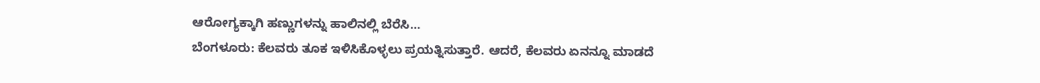ಆರೋಗ್ಯಕ್ಕಾಗಿ ಹಣ್ಣುಗಳನ್ನು ಹಾಲಿನಲ್ಲಿ ಬೆರೆಸಿ…
ಬೆಂಗಳೂರು: ಕೆಲವರು ತೂಕ ಇಳಿಸಿಕೊಳ್ಳಲು ಪ್ರಯತ್ನಿಸುತ್ತಾರೆ. ಆದರೆ, ಕೆಲವರು ಏನನ್ನೂ ಮಾಡದೆ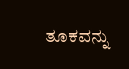ತೂಕವನ್ನು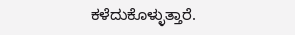ಕಳೆದುಕೊಳ್ಳುತ್ತಾರೆ.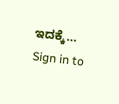ಇದಕ್ಕೆ…
Sign in to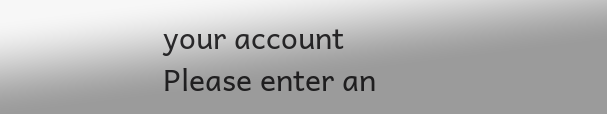your account
Please enter an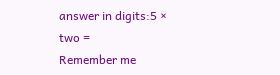answer in digits:5 × two =
Remember me